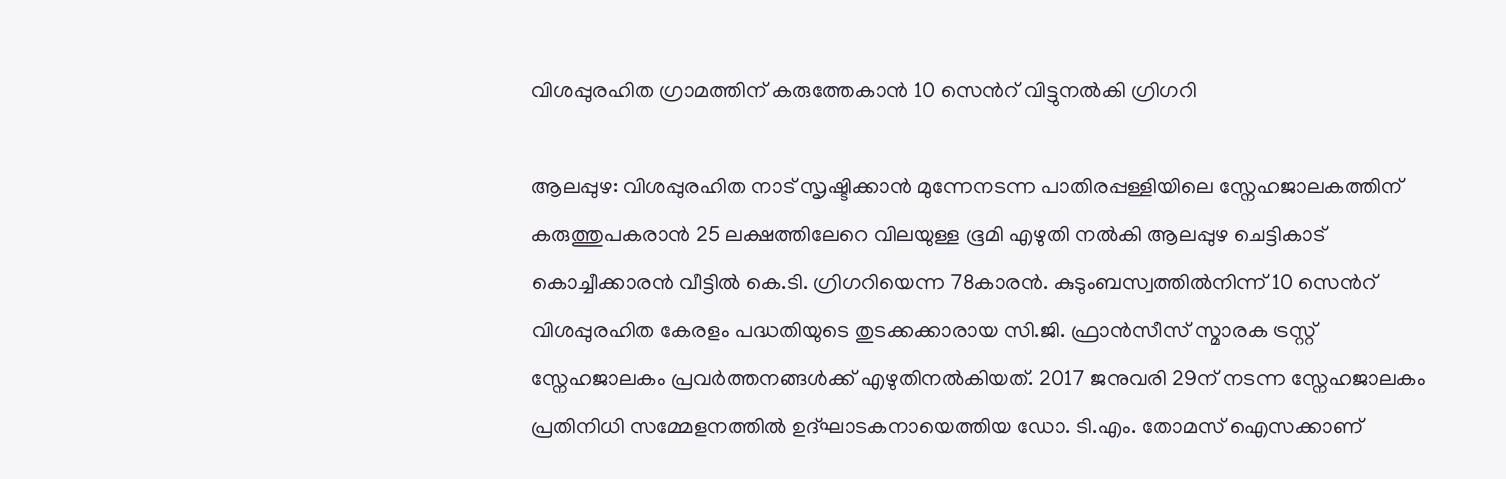വിശപ്പുരഹിത ഗ്രാമത്തിന് കരുത്തേകാൻ 10 സെന്‍റ് വിട്ടുനൽകി ഗ്രിഗറി

ആലപ്പുഴ: വിശപ്പുരഹിത നാട് സൃഷ്ടിക്കാൻ മുന്നേനടന്ന പാതിരപ്പള്ളിയിലെ സ്നേഹജാലകത്തിന് കരുത്തുപകരാൻ 25 ലക്ഷത്തിലേറെ വിലയുള്ള ഭൂമി എഴുതി നൽകി ആലപ്പുഴ ചെട്ടികാട് കൊച്ചീക്കാരൻ വീട്ടിൽ കെ.ടി. ഗ്രിഗറിയെന്ന 78കാരൻ. കുടുംബസ്വത്തിൽനിന്ന് 10 സെന്‍റ് വിശപ്പുരഹിത കേരളം പദ്ധതിയുടെ തുടക്കക്കാരായ സി.ജി. ഫ്രാൻസീസ് സ്മാരക ട്രസ്റ്റ് സ്നേഹജാലകം പ്രവർത്തനങ്ങൾക്ക് എഴുതിനൽകിയത്. 2017 ജനുവരി 29ന് നടന്ന സ്നേഹജാലകം പ്രതിനിധി സമ്മേളനത്തിൽ ഉദ്ഘാടകനായെത്തിയ ഡോ. ടി.എം. തോമസ് ഐസക്കാണ്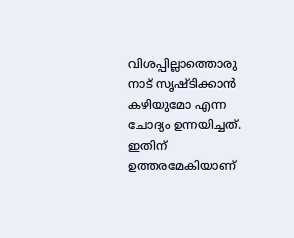വിശപ്പില്ലാത്തൊരു നാട് സൃഷ്ടിക്കാൻ കഴിയുമോ എന്ന ചോദ്യം ഉന്നയിച്ചത്. ഇതിന് ഉത്തരമേകിയാണ്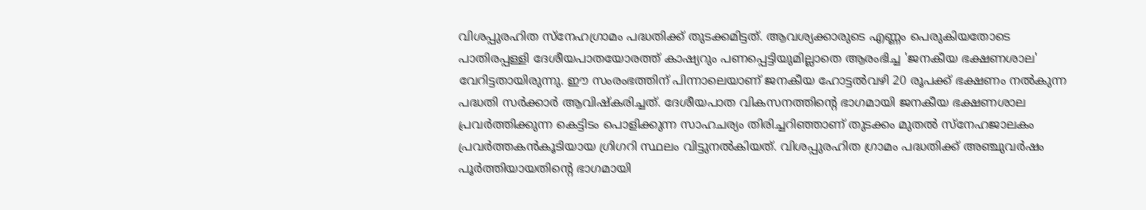വിശപ്പുരഹിത സ്നേഹഗ്രാമം പദ്ധതിക്ക് തുടക്കമിട്ടത്. ആവശ്യക്കാരുടെ എണ്ണം പെരുകിയതോടെ പാതിരപ്പള്ളി ദേശീയപാതയോരത്ത് കാഷ്യറും പണപ്പെട്ടിയുമില്ലാതെ ആരംഭിച്ച 'ജനകീയ ഭക്ഷണശാല' വേറിട്ടതായിരുന്നു. ഈ സംരംഭത്തിന് പിന്നാലെയാണ് ജനകീയ ഹോട്ടൽവഴി 20 രൂപക്ക് ഭക്ഷണം നൽകുന്ന പദ്ധതി സർക്കാർ ആവിഷ്കരിച്ചത്. ദേശീയപാത വികസനത്തിന്‍റെ ഭാഗമായി ജനകീയ ഭക്ഷണശാല പ്രവർത്തിക്കുന്ന കെട്ടിടം പൊളിക്കുന്ന സാഹചര്യം തിരിച്ചറിഞ്ഞാണ് തുടക്കം മുതൽ സ്നേഹജാലകം പ്രവർത്തകൻകൂടിയായ ഗ്രിഗറി സ്ഥലം വിട്ടുനൽകിയത്. വിശപ്പുരഹിത ഗ്രാമം പദ്ധതിക്ക് അഞ്ചുവർഷം പൂർത്തിയായതിന്‍റെ ഭാഗമായി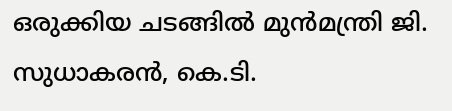ഒരുക്കിയ ചടങ്ങിൽ മുൻമന്ത്രി ജി. സുധാകരൻ, കെ.ടി.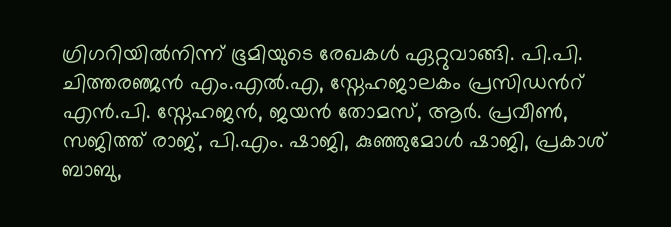ഗ്രിഗറിയിൽനിന്ന് ഭൂമിയുടെ രേഖകൾ ഏറ്റുവാങ്ങി. പി.പി. ചിത്തരഞ്ജൻ എം.എൽ.എ, സ്നേഹജാലകം പ്രസിഡൻറ് എൻ.പി. സ്നേഹജൻ, ജയൻ തോമസ്, ആർ. പ്രവീൺ, സജിത്ത് രാജ്, പി.എം. ഷാജി, കുഞ്ഞുമോൾ ഷാജി, പ്രകാശ് ബാബു,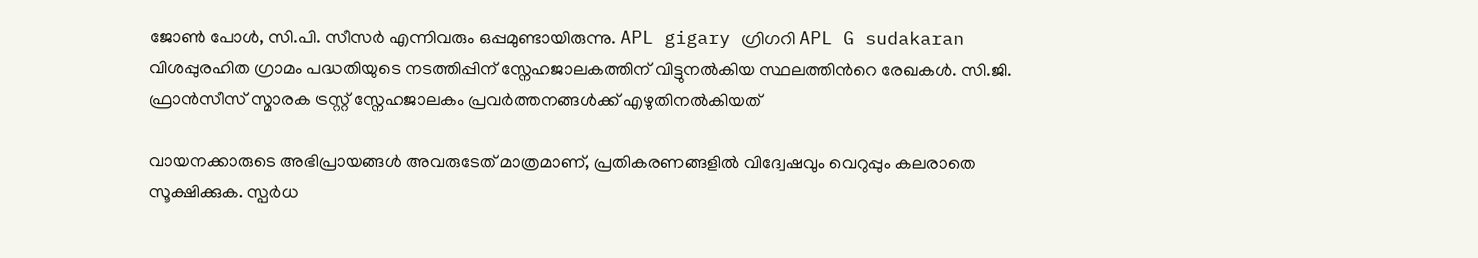ജോൺ പോൾ, സി.പി. സീസർ എന്നിവരും ഒപ്പമുണ്ടായിരുന്നു. APL gigary ഗ്രിഗറി APL G sudakaran വിശപ്പുരഹിത ഗ്രാമം പദ്ധതിയുടെ നടത്തിപ്പിന് സ്നേഹജാലകത്തിന് വിട്ടുനൽകിയ സ്ഥലത്തിന്‍റെ രേഖകൾ. സി.ജി. ഫ്രാൻസീസ് സ്മാരക ട്രസ്റ്റ് സ്നേഹജാലകം പ്രവർത്തനങ്ങൾക്ക് എഴുതിനൽകിയത്

വായനക്കാരുടെ അഭിപ്രായങ്ങള്‍ അവരുടേത് മാത്രമാണ്, പ്രതികരണങ്ങളിൽ വിദ്വേഷവും വെറുപ്പും കലരാതെ സൂക്ഷിക്കുക. സ്പർധ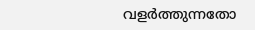വളർത്തുന്നതോ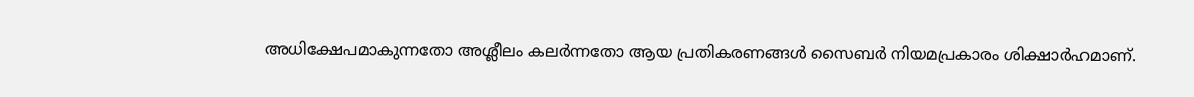അധിക്ഷേപമാകുന്നതോ അശ്ലീലം കലർന്നതോ ആയ പ്രതികരണങ്ങൾ സൈബർ നിയമപ്രകാരം ശിക്ഷാർഹമാണ്.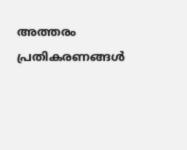അത്തരം പ്രതികരണങ്ങൾ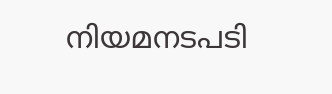നിയമനടപടി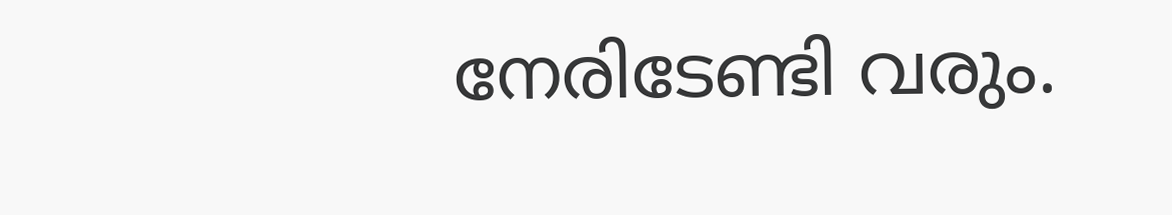നേരിടേണ്ടി വരും.